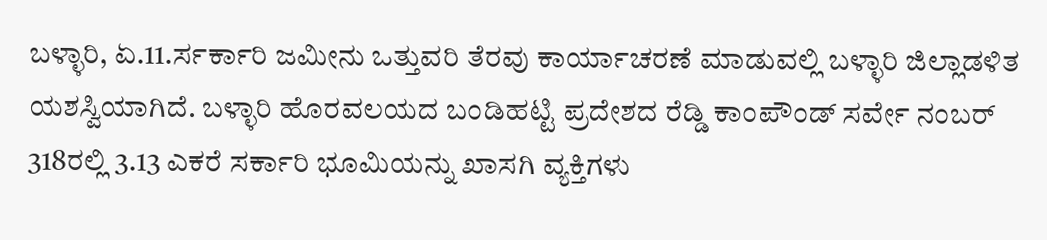ಬಳ್ಳಾರಿ, ಏ.11.ರ್ಸರ್ಕಾರಿ ಜಮೀನು ಒತ್ತುವರಿ ತೆರವು ಕಾರ್ಯಾಚರಣೆ ಮಾಡುವಲ್ಲಿ ಬಳ್ಳಾರಿ ಜಿಲ್ಲಾಡಳಿತ ಯಶಸ್ವಿಯಾಗಿದೆ. ಬಳ್ಳಾರಿ ಹೊರವಲಯದ ಬಂಡಿಹಟ್ಟಿ ಪ್ರದೇಶದ ರೆಡ್ಡಿ ಕಾಂಪೌಂಡ್ ಸರ್ವೇ ನಂಬರ್ 318ರಲ್ಲಿ 3.13 ಎಕರೆ ಸರ್ಕಾರಿ ಭೂಮಿಯನ್ನು ಖಾಸಗಿ ವ್ಯಕ್ತಿಗಳು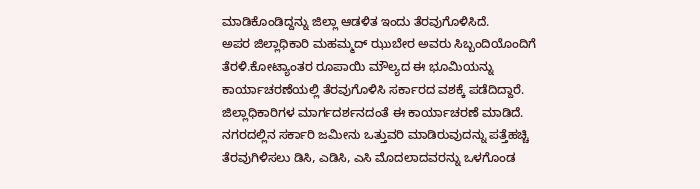ಮಾಡಿಕೊಂಡಿದ್ದನ್ನು ಜಿಲ್ಲಾ ಆಡಳಿತ ಇಂದು ತೆರವುಗೊಳಿಸಿದೆ.
ಅಪರ ಜಿಲ್ಲಾಧಿಕಾರಿ ಮಹಮ್ಮದ್ ಝುಬೇರ ಅವರು ಸಿಬ್ಬಂದಿಯೊಂದಿಗೆ ತೆರಳಿ.ಕೋಟ್ಯಾಂತರ ರೂಪಾಯಿ ಮೌಲ್ಯದ ಈ ಭೂಮಿಯನ್ನು ಕಾರ್ಯಾಚರಣೆಯಲ್ಲಿ ತೆರವುಗೊಳಿಸಿ ಸರ್ಕಾರದ ವಶಕ್ಕೆ ಪಡೆದಿದ್ದಾರೆ.
ಜಿಲ್ಲಾಧಿಕಾರಿಗಳ ಮಾರ್ಗದರ್ಶನದಂತೆ ಈ ಕಾರ್ಯಾಚರಣೆ ಮಾಡಿದೆ. ನಗರದಲ್ಲಿನ ಸರ್ಕಾರಿ ಜಮೀನು ಒತ್ತುವರಿ ಮಾಡಿರುವುದನ್ನು ಪತ್ತೆಹಚ್ಚಿ ತೆರವುಗಿಳಿಸಲು ಡಿಸಿ, ಎಡಿಸಿ, ಎಸಿ ಮೊದಲಾದವರನ್ನು ಒಳಗೊಂಡ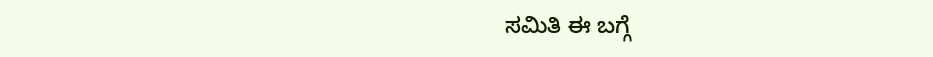ಸಮಿತಿ ಈ ಬಗ್ಗೆ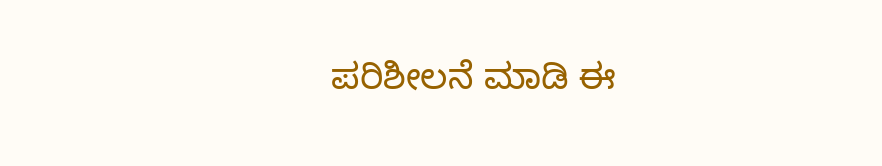ಪರಿಶೀಲನೆ ಮಾಡಿ ಈ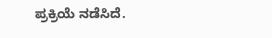ಪ್ರಕ್ರಿಯೆ ನಡೆಸಿದೆ.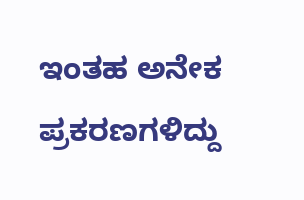ಇಂತಹ ಅನೇಕ ಪ್ರಕರಣಗಳಿದ್ದು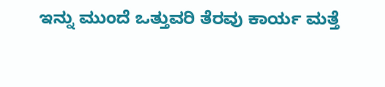ಇನ್ನು ಮುಂದೆ ಒತ್ತುವರಿ ತೆರವು ಕಾರ್ಯ ಮತ್ತೆ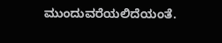ಮುಂದುವರೆಯಲಿದೆಯಂತೆ.